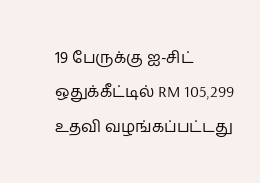19 பேருக்கு ஐ-சிட் ஒதுக்கீட்டில் RM 105,299 உதவி வழங்கப்பட்டது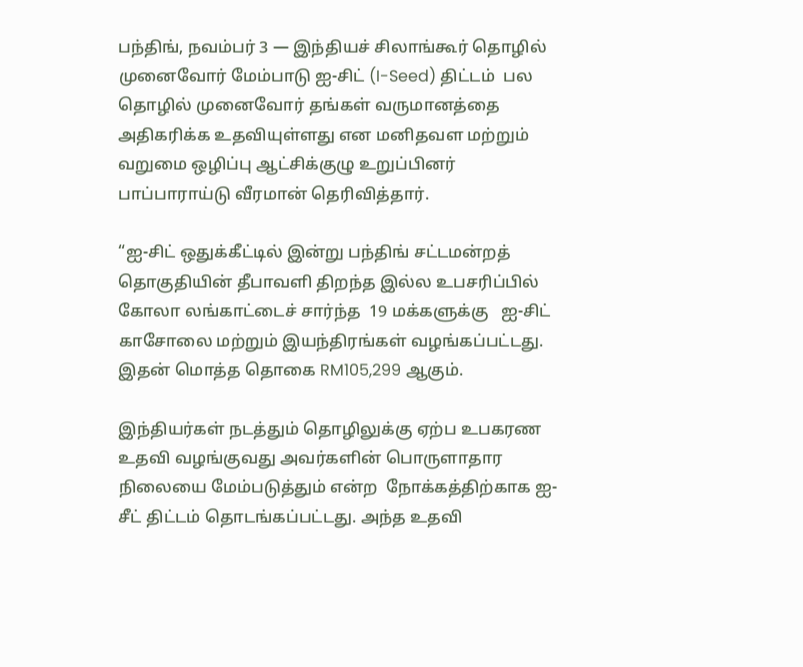பந்திங், நவம்பர் 3 — இந்தியச் சிலாங்கூர் தொழில் முனைவோர் மேம்பாடு ஐ-சிட் (I-Seed) திட்டம்  பல தொழில் முனைவோர் தங்கள் வருமானத்தை அதிகரிக்க உதவியுள்ளது என மனிதவள மற்றும் வறுமை ஒழிப்பு ஆட்சிக்குழு உறுப்பினர் பாப்பாராய்டு வீரமான் தெரிவித்தார்.

“ஐ-சிட் ஒதுக்கீட்டில் இன்று பந்திங் சட்டமன்றத் தொகுதியின் தீபாவளி திறந்த இல்ல உபசரிப்பில் கோலா லங்காட்டைச் சார்ந்த  19 மக்களுக்கு   ஐ-சிட் காசோலை மற்றும் இயந்திரங்கள் வழங்கப்பட்டது. இதன் மொத்த தொகை RM105,299 ஆகும்.

இந்தியர்கள் நடத்தும் தொழிலுக்கு ஏற்ப உபகரண உதவி வழங்குவது அவர்களின் பொருளாதார நிலையை மேம்படுத்தும் என்ற  நோக்கத்திற்காக ஐ-சீட் திட்டம் தொடங்கப்பட்டது. அந்த உதவி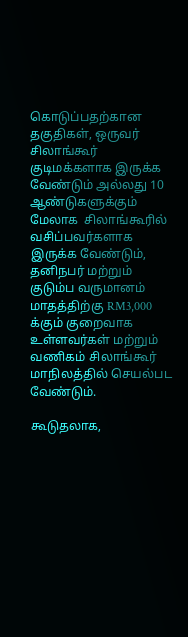கொடுப்பதற்கான தகுதிகள், ஒருவர் சிலாங்கூர் குடிமக்களாக இருக்க வேண்டும் அல்லது 10 ஆண்டுகளுக்கும் மேலாக  சிலாங்கூரில் வசிப்பவர்களாக இருக்க வேண்டும், தனிநபர் மற்றும் குடும்ப வருமானம் மாதத்திற்கு RM3,000 க்கும் குறைவாக உள்ளவர்கள் மற்றும் வணிகம் சிலாங்கூர் மாநிலத்தில் செயல்பட வேண்டும்.

கூடுதலாக,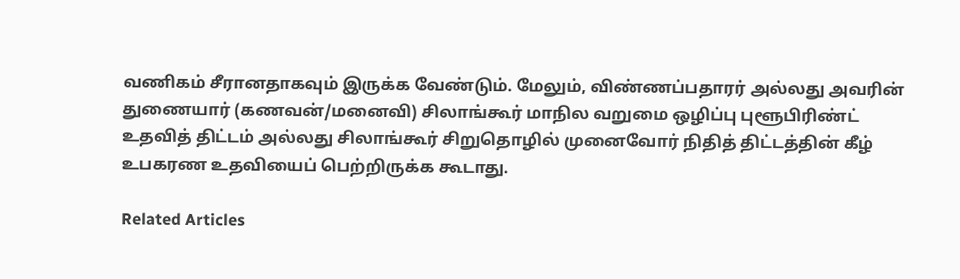வணிகம் சீரானதாகவும் இருக்க வேண்டும். மேலும், விண்ணப்பதாரர் அல்லது அவரின் துணையார் (கணவன்/மனைவி) சிலாங்கூர் மாநில வறுமை ஒழிப்பு புளூபிரிண்ட் உதவித் திட்டம் அல்லது சிலாங்கூர் சிறுதொழில் முனைவோர் நிதித் திட்டத்தின் கீழ் உபகரண உதவியைப் பெற்றிருக்க கூடாது.

Related Articles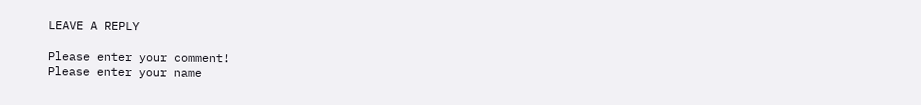LEAVE A REPLY

Please enter your comment!
Please enter your name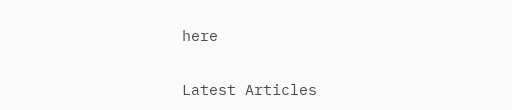here

Latest Articles